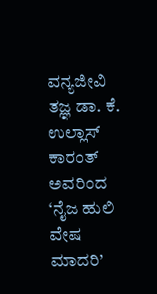ವನ್ಯಜೀವಿ ತಜ್ಞ ಡಾ. ಕೆ. ಉಲ್ಲಾಸ್ ಕಾರಂತ್ ಅವರಿಂದ ‘ನೈಜ ಹುಲಿ ವೇಷ ಮಾದರಿ’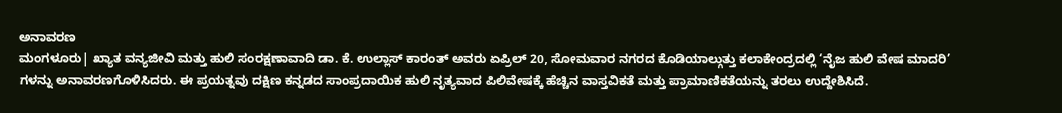ಅನಾವರಣ
ಮಂಗಳೂರು| ಖ್ಯಾತ ವನ್ಯಜೀವಿ ಮತ್ತು ಹುಲಿ ಸಂರಕ್ಷಣಾವಾದಿ ಡಾ. ಕೆ. ಉಲ್ಲಾಸ್ ಕಾರಂತ್ ಅವರು ಏಪ್ರಿಲ್ 20, ಸೋಮವಾರ ನಗರದ ಕೊಡಿಯಾಲ್ಗುತ್ತು ಕಲಾಕೇಂದ್ರದಲ್ಲಿ ‘ನೈಜ ಹುಲಿ ವೇಷ ಮಾದರಿ’ ಗಳನ್ನು ಅನಾವರಣಗೊಳಿಸಿದರು. ಈ ಪ್ರಯತ್ನವು ದಕ್ಷಿಣ ಕನ್ನಡದ ಸಾಂಪ್ರದಾಯಿಕ ಹುಲಿ ನೃತ್ಯವಾದ ಪಿಲಿವೇಷಕ್ಕೆ ಹೆಚ್ಚಿನ ವಾಸ್ತವಿಕತೆ ಮತ್ತು ಪ್ರಾಮಾಣಿಕತೆಯನ್ನು ತರಲು ಉದ್ದೇಶಿಸಿದೆ.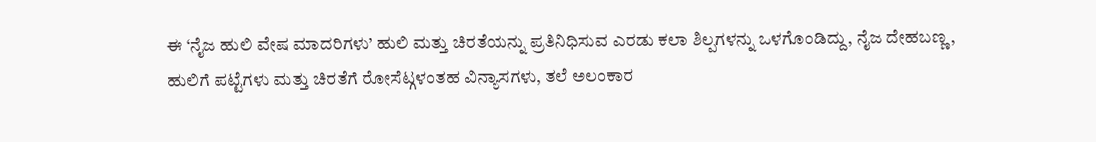ಈ ‘ನೈಜ ಹುಲಿ ವೇಷ ಮಾದರಿಗಳು’ ಹುಲಿ ಮತ್ತು ಚಿರತೆಯನ್ನು ಪ್ರತಿನಿಧಿಸುವ ಎರಡು ಕಲಾ ಶಿಲ್ಪಗಳನ್ನು ಒಳಗೊಂಡಿದ್ದು, ನೈಜ ದೇಹಬಣ್ಣ, ಹುಲಿಗೆ ಪಟ್ಟೆಗಳು ಮತ್ತು ಚಿರತೆಗೆ ರೋಸೆಟ್ಗಳಂತಹ ವಿನ್ಯಾಸಗಳು, ತಲೆ ಅಲಂಕಾರ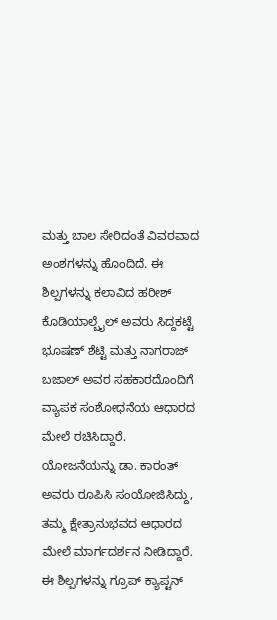ಮತ್ತು ಬಾಲ ಸೇರಿದಂತೆ ವಿವರವಾದ ಅಂಶಗಳನ್ನು ಹೊಂದಿದೆ. ಈ ಶಿಲ್ಪಗಳನ್ನು ಕಲಾವಿದ ಹರೀಶ್ ಕೊಡಿಯಾಲ್ಬೈಲ್ ಅವರು ಸಿದ್ದಕಟ್ಟೆ ಭೂಷಣ್ ಶೆಟ್ಟಿ ಮತ್ತು ನಾಗರಾಜ್ ಬಜಾಲ್ ಅವರ ಸಹಕಾರದೊಂದಿಗೆ ವ್ಯಾಪಕ ಸಂಶೋಧನೆಯ ಆಧಾರದ ಮೇಲೆ ರಚಿಸಿದ್ದಾರೆ. ಯೋಜನೆಯನ್ನು ಡಾ. ಕಾರಂತ್ ಅವರು ರೂಪಿಸಿ ಸಂಯೋಜಿಸಿದ್ದು, ತಮ್ಮ ಕ್ಷೇತ್ರಾನುಭವದ ಆಧಾರದ ಮೇಲೆ ಮಾರ್ಗದರ್ಶನ ನೀಡಿದ್ದಾರೆ.
ಈ ಶಿಲ್ಪಗಳನ್ನು ಗ್ರೂಪ್ ಕ್ಯಾಪ್ಟನ್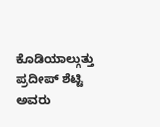ಕೊಡಿಯಾಲ್ಗುತ್ತು ಪ್ರದೀಪ್ ಶೆಟ್ಟಿ ಅವರು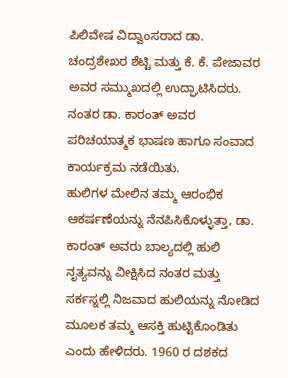ಪಿಲಿವೇಷ ವಿದ್ವಾಂಸರಾದ ಡಾ. ಚಂದ್ರಶೇಖರ ಶೆಟ್ಟಿ ಮತ್ತು ಕೆ. ಕೆ. ಪೇಜಾವರ ಅವರ ಸಮ್ಮುಖದಲ್ಲಿ ಉದ್ಘಾಟಿಸಿದರು. ನಂತರ ಡಾ. ಕಾರಂತ್ ಅವರ ಪರಿಚಯಾತ್ಮಕ ಭಾಷಣ ಹಾಗೂ ಸಂವಾದ ಕಾರ್ಯಕ್ರಮ ನಡೆಯಿತು.
ಹುಲಿಗಳ ಮೇಲಿನ ತಮ್ಮ ಆರಂಭಿಕ ಆಕರ್ಷಣೆಯನ್ನು ನೆನಪಿಸಿಕೊಳ್ಳುತ್ತಾ, ಡಾ. ಕಾರಂತ್ ಅವರು ಬಾಲ್ಯದಲ್ಲಿ ಹುಲಿ ನೃತ್ಯವನ್ನು ವೀಕ್ಷಿಸಿದ ನಂತರ ಮತ್ತು ಸರ್ಕಸ್ನಲ್ಲಿ ನಿಜವಾದ ಹುಲಿಯನ್ನು ನೋಡಿದ ಮೂಲಕ ತಮ್ಮ ಆಸಕ್ತಿ ಹುಟ್ಟಿಕೊಂಡಿತು ಎಂದು ಹೇಳಿದರು. 1960 ರ ದಶಕದ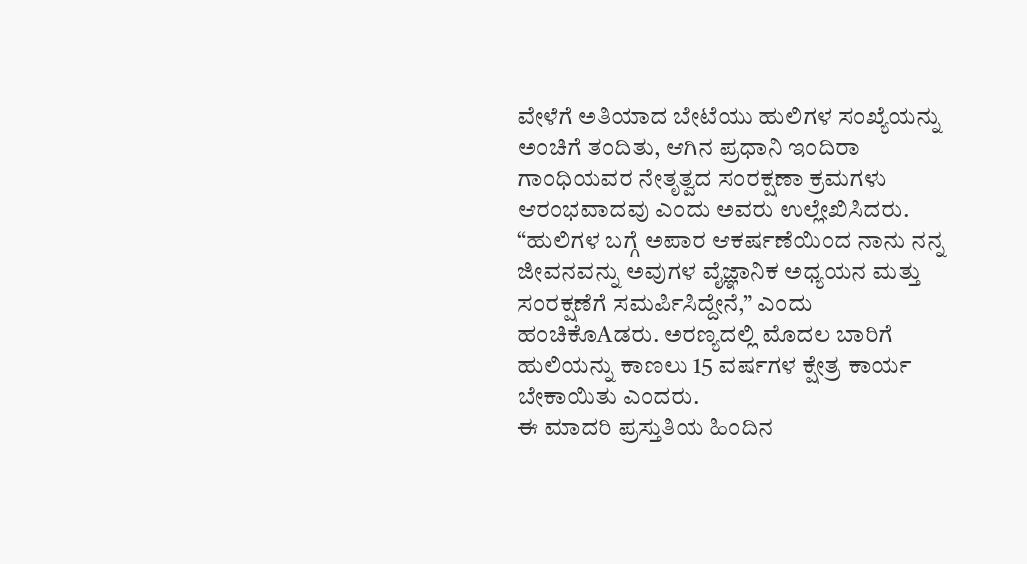ವೇಳೆಗೆ ಅತಿಯಾದ ಬೇಟೆಯು ಹುಲಿಗಳ ಸಂಖ್ಯೆಯನ್ನು ಅಂಚಿಗೆ ತಂದಿತು, ಆಗಿನ ಪ್ರಧಾನಿ ಇಂದಿರಾ ಗಾಂಧಿಯವರ ನೇತೃತ್ವದ ಸಂರಕ್ಷಣಾ ಕ್ರಮಗಳು ಆರಂಭವಾದವು ಎಂದು ಅವರು ಉಲ್ಲೇಖಿಸಿದರು. “ಹುಲಿಗಳ ಬಗ್ಗೆ ಅಪಾರ ಆಕರ್ಷಣೆಯಿಂದ ನಾನು ನನ್ನ ಜೀವನವನ್ನು ಅವುಗಳ ವೈಜ್ಞಾನಿಕ ಅಧ್ಯಯನ ಮತ್ತು ಸಂರಕ್ಷಣೆಗೆ ಸಮರ್ಪಿಸಿದ್ದೇನೆ,” ಎಂದು ಹಂಚಿಕೊAಡರು. ಅರಣ್ಯದಲ್ಲಿ ಮೊದಲ ಬಾರಿಗೆ ಹುಲಿಯನ್ನು ಕಾಣಲು 15 ವರ್ಷಗಳ ಕ್ಷೇತ್ರ ಕಾರ್ಯ ಬೇಕಾಯಿತು ಎಂದರು.
ಈ ಮಾದರಿ ಪ್ರಸ್ತುತಿಯ ಹಿಂದಿನ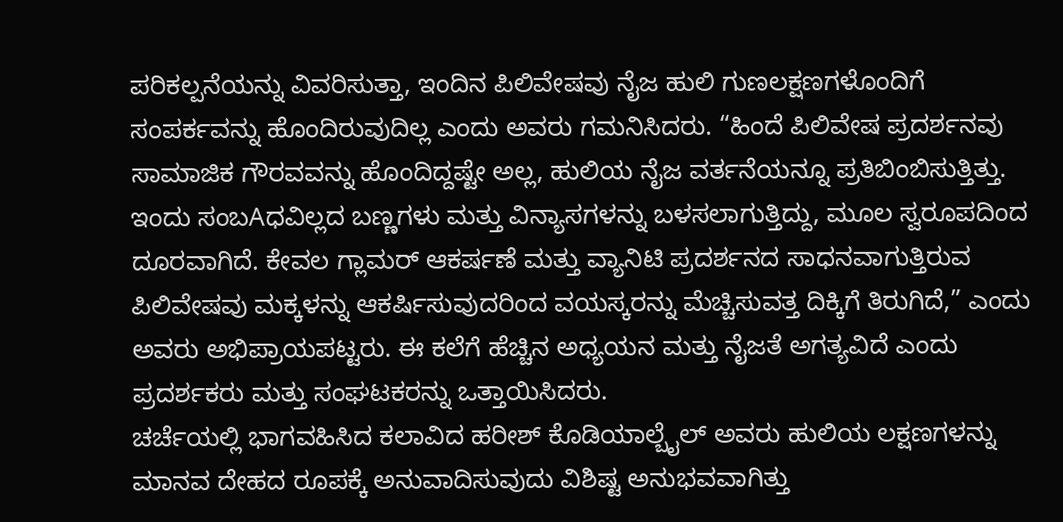ಪರಿಕಲ್ಪನೆಯನ್ನು ವಿವರಿಸುತ್ತಾ, ಇಂದಿನ ಪಿಲಿವೇಷವು ನೈಜ ಹುಲಿ ಗುಣಲಕ್ಷಣಗಳೊಂದಿಗೆ ಸಂಪರ್ಕವನ್ನು ಹೊಂದಿರುವುದಿಲ್ಲ ಎಂದು ಅವರು ಗಮನಿಸಿದರು. “ಹಿಂದೆ ಪಿಲಿವೇಷ ಪ್ರದರ್ಶನವು ಸಾಮಾಜಿಕ ಗೌರವವನ್ನು ಹೊಂದಿದ್ದಷ್ಟೇ ಅಲ್ಲ, ಹುಲಿಯ ನೈಜ ವರ್ತನೆಯನ್ನೂ ಪ್ರತಿಬಿಂಬಿಸುತ್ತಿತ್ತು. ಇಂದು ಸಂಬAಧವಿಲ್ಲದ ಬಣ್ಣಗಳು ಮತ್ತು ವಿನ್ಯಾಸಗಳನ್ನು ಬಳಸಲಾಗುತ್ತಿದ್ದು, ಮೂಲ ಸ್ವರೂಪದಿಂದ ದೂರವಾಗಿದೆ. ಕೇವಲ ಗ್ಲಾಮರ್ ಆಕರ್ಷಣೆ ಮತ್ತು ವ್ಯಾನಿಟಿ ಪ್ರದರ್ಶನದ ಸಾಧನವಾಗುತ್ತಿರುವ ಪಿಲಿವೇಷವು ಮಕ್ಕಳನ್ನು ಆಕರ್ಷಿಸುವುದರಿಂದ ವಯಸ್ಕರನ್ನು ಮೆಚ್ಚಿಸುವತ್ತ ದಿಕ್ಕಿಗೆ ತಿರುಗಿದೆ,” ಎಂದು ಅವರು ಅಭಿಪ್ರಾಯಪಟ್ಟರು. ಈ ಕಲೆಗೆ ಹೆಚ್ಚಿನ ಅಧ್ಯಯನ ಮತ್ತು ನೈಜತೆ ಅಗತ್ಯವಿದೆ ಎಂದು ಪ್ರದರ್ಶಕರು ಮತ್ತು ಸಂಘಟಕರನ್ನು ಒತ್ತಾಯಿಸಿದರು.
ಚರ್ಚೆಯಲ್ಲಿ ಭಾಗವಹಿಸಿದ ಕಲಾವಿದ ಹರೀಶ್ ಕೊಡಿಯಾಲ್ಬೈಲ್ ಅವರು ಹುಲಿಯ ಲಕ್ಷಣಗಳನ್ನು ಮಾನವ ದೇಹದ ರೂಪಕ್ಕೆ ಅನುವಾದಿಸುವುದು ವಿಶಿಷ್ಟ ಅನುಭವವಾಗಿತ್ತು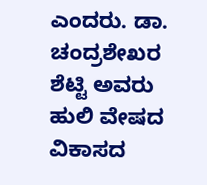ಎಂದರು. ಡಾ. ಚಂದ್ರಶೇಖರ ಶೆಟ್ಟಿ ಅವರು ಹುಲಿ ವೇಷದ ವಿಕಾಸದ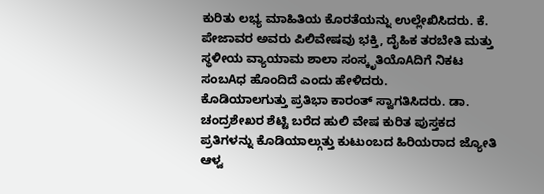ಕುರಿತು ಲಭ್ಯ ಮಾಹಿತಿಯ ಕೊರತೆಯನ್ನು ಉಲ್ಲೇಖಿಸಿದರು. ಕೆ. ಪೇಜಾವರ ಅವರು ಪಿಲಿವೇಷವು ಭಕ್ತಿ, ದೈಹಿಕ ತರಬೇತಿ ಮತ್ತು ಸ್ಥಳೀಯ ವ್ಯಾಯಾಮ ಶಾಲಾ ಸಂಸ್ಕೃತಿಯೊAದಿಗೆ ನಿಕಟ ಸಂಬAಧ ಹೊಂದಿದೆ ಎಂದು ಹೇಳಿದರು.
ಕೊಡಿಯಾಲಗುತ್ತು ಪ್ರತಿಭಾ ಕಾರಂತ್ ಸ್ವಾಗತಿಸಿದರು. ಡಾ. ಚಂದ್ರಶೇಖರ ಶೆಟ್ಟಿ ಬರೆದ ಹುಲಿ ವೇಷ ಕುರಿತ ಪುಸ್ತಕದ ಪ್ರತಿಗಳನ್ನು ಕೊಡಿಯಾಲ್ಗುತ್ತು ಕುಟುಂಬದ ಹಿರಿಯರಾದ ಜ್ಯೋತಿ ಆಳ್ವ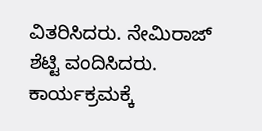ವಿತರಿಸಿದರು. ನೇಮಿರಾಜ್ ಶೆಟ್ಟಿ ವಂದಿಸಿದರು. ಕಾರ್ಯಕ್ರಮಕ್ಕೆ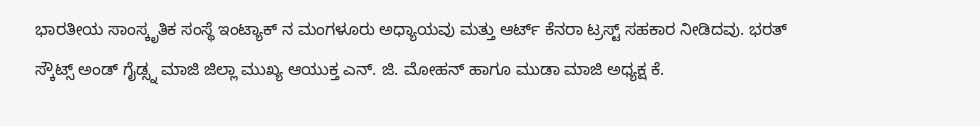ಭಾರತೀಯ ಸಾಂಸ್ಕೃತಿಕ ಸಂಸ್ಥೆ ಇಂಟ್ಯಾಕ್ ನ ಮಂಗಳೂರು ಅಧ್ಯಾಯವು ಮತ್ತು ಆರ್ಟ್ ಕೆನರಾ ಟ್ರಸ್ಟ್ ಸಹಕಾರ ನೀಡಿದವು. ಭರತ್ ಸ್ಕೌಟ್ಸ್ ಅಂಡ್ ಗೈಡ್ಸ್ನ ಮಾಜಿ ಜಿಲ್ಲಾ ಮುಖ್ಯ ಆಯುಕ್ತ ಎನ್. ಜಿ. ಮೋಹನ್ ಹಾಗೂ ಮುಡಾ ಮಾಜಿ ಅಧ್ಯಕ್ಷ ಕೆ.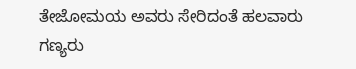ತೇಜೋಮಯ ಅವರು ಸೇರಿದಂತೆ ಹಲವಾರು ಗಣ್ಯರು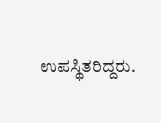ಉಪಸ್ಥಿತರಿದ್ದರು.